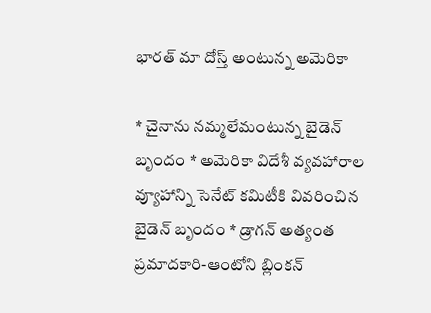భారత్‌ మా దోస్త్‌ అంటున్న అమెరికా

* చైనాను నమ్మలేమంటున్న బైడెన్‌ బృందం * అమెరికా విదేశీ వ్యవహారాల వ్యూహాన్ని సెనేట్‌ కమిటీకి వివరించిన బైడెన్‌ బృందం * డ్రాగన్‌ అత్యంత ప్రమాదకారి-ఆంటోని బ్లింకన్‌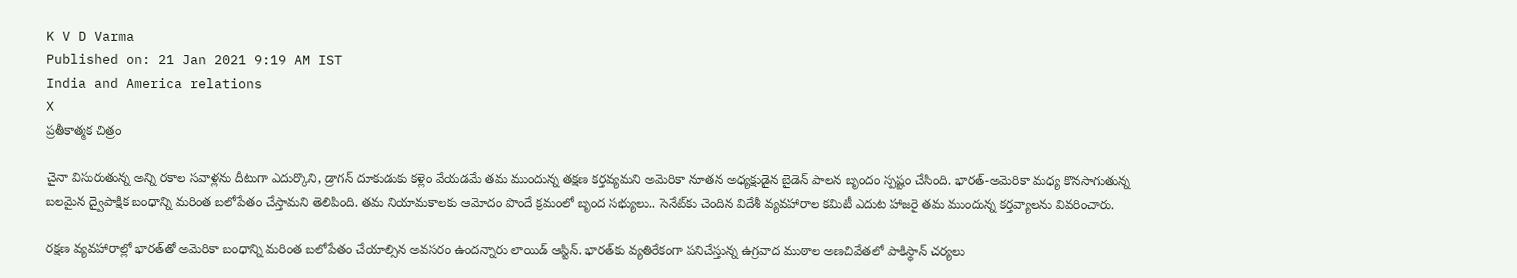K V D Varma
Published on: 21 Jan 2021 9:19 AM IST
India and America relations
X
ప్రతీకాత్మక చిత్రం

చైనా విసురుతున్న అన్ని రకాల సవాళ్లను దీటుగా ఎదుర్కొని, డ్రాగన్‌ దూకుడుకు కళ్లెం వేయడమే తమ ముందున్న తక్షణ కర్తవ్యమని అమెరికా నూతన అధ్యక్షుడైన బైడెన్‌ పాలన బృందం స్పష్టం చేసింది. భారత్‌-అమెరికా మధ్య కొనసాగుతున్న బలమైన ద్వైపాక్షిక బంధాన్ని మరింత బలోపేతం చేస్తామని తెలిపింది. తమ నియామకాలకు ఆమోదం పొందే క్రమంలో బృంద సభ్యులు.. సెనేట్‌కు చెందిన విదేశీ వ్యవహారాల కమిటీ ఎదుట హాజరై తమ ముందున్న కర్తవ్యాలను వివరించారు.

రక్షణ వ్యవహారాల్లో భారత్‌తో అమెరికా బంధాన్ని మరింత బలోపేతం చేయాల్సిన అవసరం ఉందన్నారు లాయిడ్‌ ఆస్టిన్‌. భారత్‌కు వ్యతిరేకంగా పనిచేస్తున్న ఉగ్రవాద ముఠాల అణచివేతలో పాకిస్థాన్‌ చర్యలు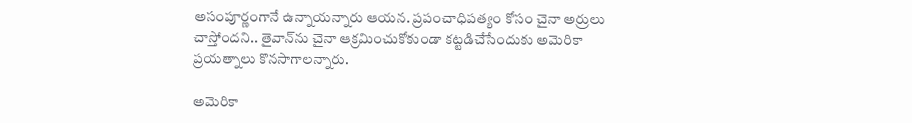అసంపూర్ణంగానే ఉన్నాయన్నారు ఆయన. ప్రపంచాధిపత్యం కోసం చైనా అర్రులు చాస్తోందని.. తైవాన్‌ను చైనా ఆక్రమించుకోకుండా కట్టడిచేసేందుకు అమెరికా ప్రయత్నాలు కొనసాగాలన్నారు.

అమెరికా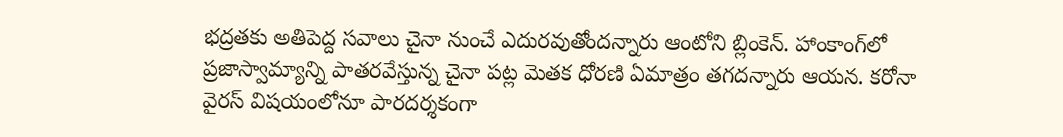భద్రతకు అతిపెద్ద సవాలు చైనా నుంచే ఎదురవుతోందన్నారు ఆంటోని బ్లింకెన్‌. హాంకాంగ్‌లో ప్రజాస్వామ్యాన్ని పాతరవేస్తున్న చైనా పట్ల మెతక ధోరణి ఏమాత్రం తగదన్నారు ఆయన. కరోనా వైరస్‌ విషయంలోనూ పారదర్శకంగా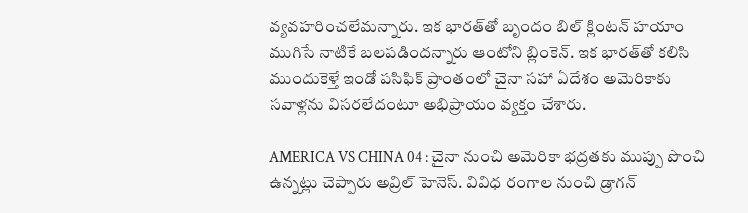వ్యవహరించలేమన్నారు. ఇక భారత్‌తో బృందం బిల్‌ క్లింటన్‌ హయాం ముగిసే నాటికే బలపడిందన్నారు ఆంటోని బ్లింకెన్‌. ఇక భారత్‌తో కలిసి ముందుకెళ్తే ఇండో పసిఫిక్‌ ప్రాంతంలో చైనా సహా ఏదేశం అమెరికాకు సవాళ్లను విసరలేదంటూ అభిప్రాయం వ్యక్తం చేశారు.

AMERICA VS CHINA 04 : చైనా నుంచి అమెరికా భద్రతకు ముప్పు పొంచి ఉన్నట్లు చెప్పారు అవ్రిల్‌ హెనెస్‌. వివిధ రంగాల నుంచి డ్రాగన్‌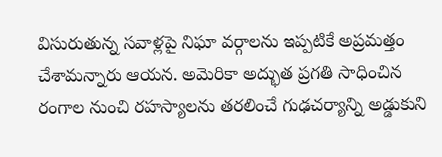విసురుతున్న సవాళ్లపై నిఘా వర్గాలను ఇప్పటికే అప్రమత్తం చేశామన్నారు ఆయన. అమెరికా అద్భుత ప్రగతి సాధించిన రంగాల నుంచి రహస్యాలను తరలించే గుఢచర్యాన్ని అడ్డుకుని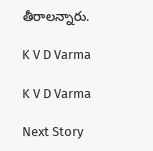తీరాలన్నారు.

K V D Varma

K V D Varma

Next Story